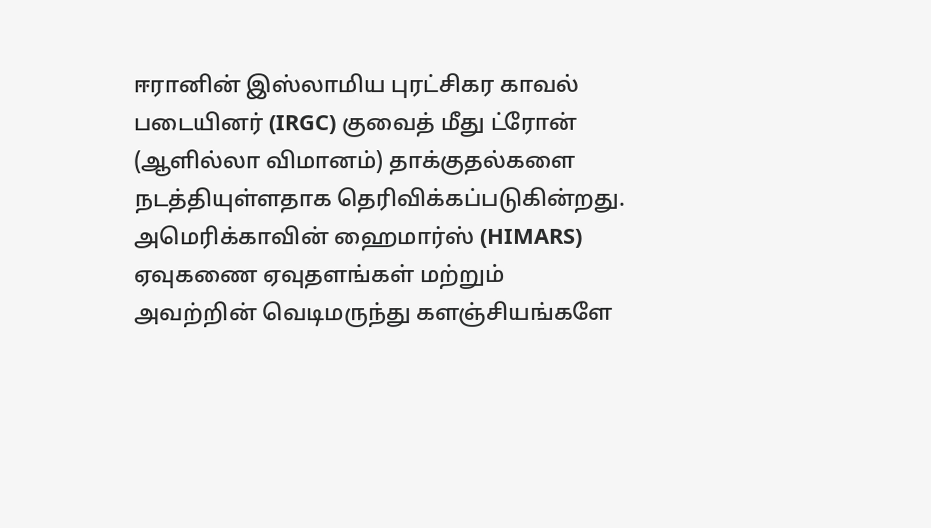ஈரானின் இஸ்லாமிய புரட்சிகர காவல் படையினர் (IRGC) குவைத் மீது ட்ரோன் (ஆளில்லா விமானம்) தாக்குதல்களை நடத்தியுள்ளதாக தெரிவிக்கப்படுகின்றது.
அமெரிக்காவின் ஹைமார்ஸ் (HIMARS) ஏவுகணை ஏவுதளங்கள் மற்றும் அவற்றின் வெடிமருந்து களஞ்சியங்களே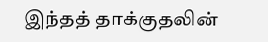இந்தத் தாக்குதலின்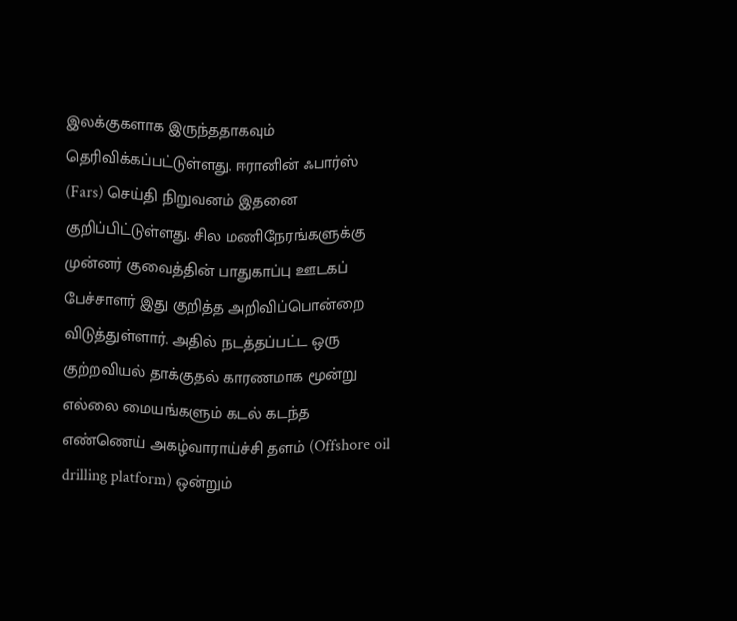இலக்குகளாக இருந்ததாகவும் தெரிவிக்கப்பட்டுள்ளது. ஈரானின் ஃபார்ஸ் (Fars) செய்தி நிறுவனம் இதனை குறிப்பிட்டுள்ளது. சில மணிநேரங்களுக்கு முன்னர் குவைத்தின் பாதுகாப்பு ஊடகப் பேச்சாளர் இது குறித்த அறிவிப்பொன்றை விடுத்துள்ளார். அதில் நடத்தப்பட்ட ஒரு குற்றவியல் தாக்குதல் காரணமாக மூன்று எல்லை மையங்களும் கடல் கடந்த எண்ணெய் அகழ்வாராய்ச்சி தளம் (Offshore oil drilling platform) ஒன்றும்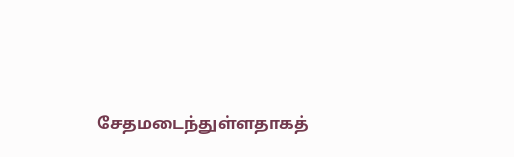சேதமடைந்துள்ளதாகத்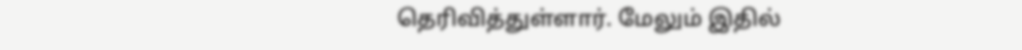தெரிவித்துள்ளார். மேலும் இதில்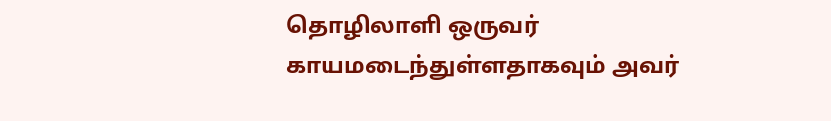தொழிலாளி ஒருவர் காயமடைந்துள்ளதாகவும் அவர்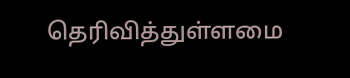தெரிவித்துள்ளமை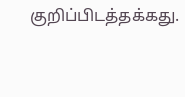குறிப்பிடத்தக்கது.